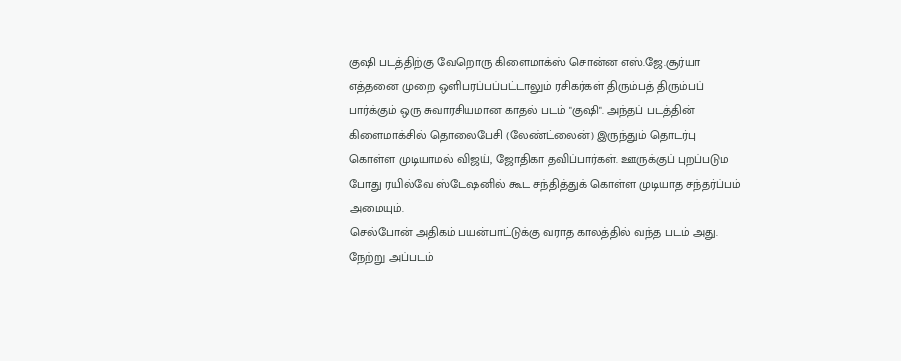குஷி படத்திற்கு வேறொரு கிளைமாக்ஸ் சொன்ன எஸ்.ஜே.சூர்யா
எத்தனை முறை ஒளிபரப்பப்பட்டாலும் ரசிகர்கள் திரும்பத் திரும்பப் பார்க்கும் ஒரு சுவாரசியமான காதல் படம் "குஷி". அந்தப் படத்தின் கிளைமாக்சில் தொலைபேசி (லேண்ட்லைன்) இருந்தும் தொடர்பு கொள்ள முடியாமல் விஜய், ஜோதிகா தவிப்பார்கள். ஊருக்குப் புறப்படும போது ரயில்வே ஸ்டேஷனில் கூட சந்தித்துக் கொள்ள முடியாத சந்தர்ப்பம் அமையும்.
செல்போன் அதிகம் பயன்பாட்டுக்கு வராத காலத்தில் வந்த படம் அது. நேற்று அப்படம்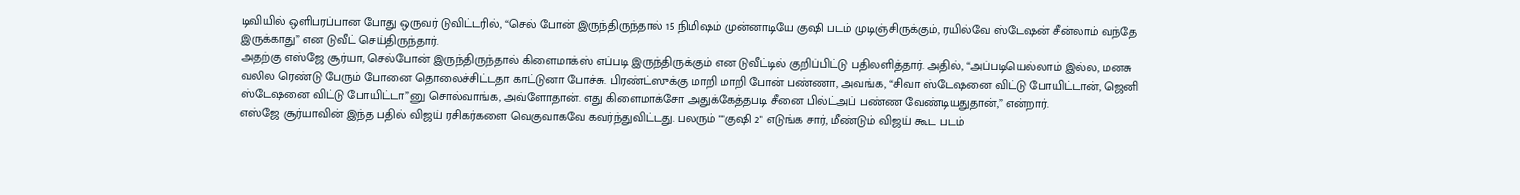டிவியில் ஒளிபரப்பான போது ஒருவர் டுவிட்டரில், “செல் போன் இருந்திருந்தால் 15 நிமிஷம் முன்னாடியே குஷி படம் முடிஞ்சிருக்கும், ரயில்வே ஸ்டேஷன் சீன்லாம் வந்தே இருக்காது” என டுவீட் செய்திருந்தார்.
அதற்கு எஸ்ஜே சூர்யா, செல்போன் இருந்திருந்தால் கிளைமாக்ஸ் எப்படி இருந்திருக்கும் என டுவீட்டில் குறிப்பிட்டு பதிலளித்தார். அதில், “அப்படியெல்லாம் இல்ல, மனசு வலில ரெண்டு பேரும் போனை தொலைச்சிட்டதா காட்டுனா போச்சு. பிரண்ட்ஸுக்கு மாறி மாறி போன் பண்ணா, அவங்க, “சிவா ஸ்டேஷனை விட்டு போயிட்டான், ஜெனி ஸ்டேஷனை விட்டு போயிட்டா”னு சொல்வாங்க, அவ்ளோதான். எது கிளைமாக்சோ அதுக்கேத்தபடி சீனை பில்ட்அப் பண்ண வேண்டியதுதான்,” என்றார்.
எஸ்ஜே சூர்யாவின் இந்த பதில் விஜய் ரசிகர்களை வெகுவாகவே கவர்ந்துவிட்டது. பலரும் ""குஷி 2" எடுங்க சார், மீண்டும் விஜய் கூட படம்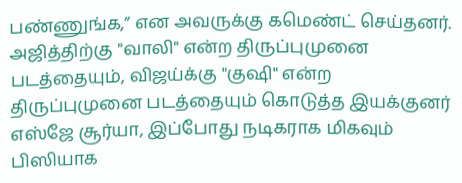பண்ணுங்க,” என அவருக்கு கமெண்ட் செய்தனர்.
அஜித்திற்கு "வாலி" என்ற திருப்புமுனை படத்தையும், விஜய்க்கு "குஷி" என்ற திருப்புமுனை படத்தையும் கொடுத்த இயக்குனர் எஸ்ஜே சூர்யா, இப்போது நடிகராக மிகவும் பிஸியாக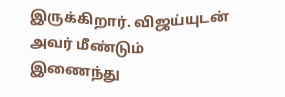இருக்கிறார். விஜய்யுடன் அவர் மீண்டும் இணைந்து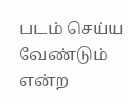படம் செய்ய வேண்டும் என்ற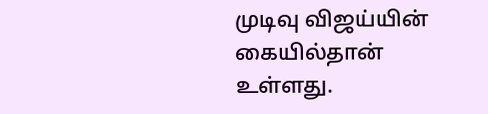முடிவு விஜய்யின் கையில்தான் உள்ளது.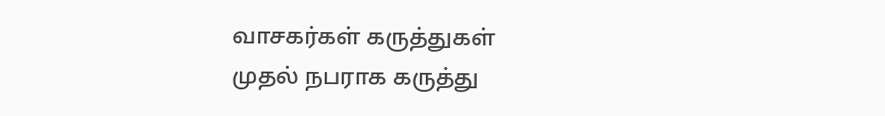வாசகர்கள் கருத்துகள்
முதல் நபராக கருத்து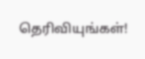தெரிவியுங்கள்!